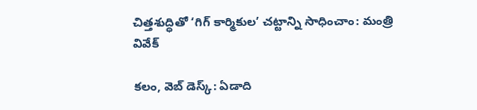చిత్తశుద్ధితో ‘గిగ్ కార్మికుల’ చట్టాన్ని సాధించాం: మంత్రి వివేక్

కలం, వెబ్ డెస్క్: ఏడాది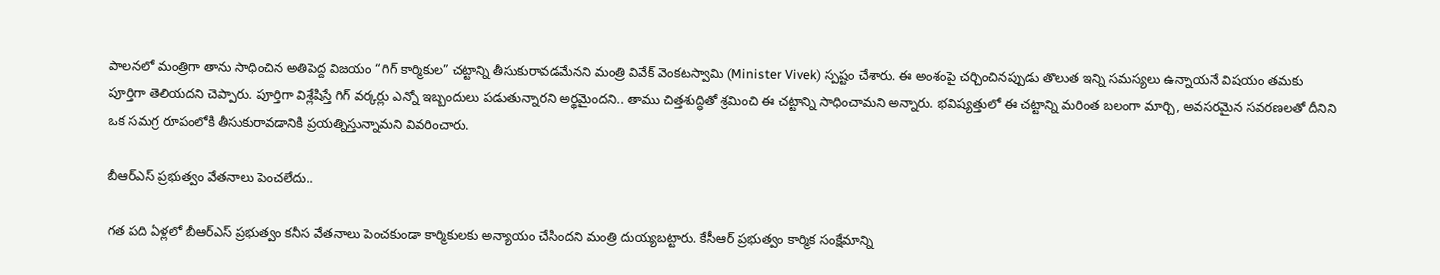పాలనలో మంత్రిగా తాను సాధించిన అతిపెద్ద విజయం “గిగ్ కార్మికుల” చట్టాన్ని తీసుకురావడమేనని మంత్రి వివేక్ వెంకటస్వామి (Minister Vivek) స్పష్టం చేశారు. ఈ అంశంపై చర్చించినప్పుడు తొలుత ఇన్ని సమస్యలు ఉన్నాయనే విషయం తమకు పూర్తిగా తెలియదని చెప్పారు. పూర్తిగా విశ్లేషిస్తే గిగ్ వర్కర్లు ఎన్నో ఇబ్బందులు పడుతున్నారని అర్థమైందని.. తాము చిత్తశుద్ధితో శ్రమించి ఈ చట్టాన్ని సాధించామని అన్నారు. భవిష్యత్తులో ఈ చట్టాన్ని మరింత బలంగా మార్చి, అవసరమైన సవరణలతో దీనిని ఒక సమగ్ర రూపంలోకి తీసుకురావడానికి ప్రయత్నిస్తున్నామని వివరించారు.

బీఆర్ఎస్ ప్రభుత్వం వేతనాలు పెంచలేదు..

గత పది ఏళ్లలో బీఆర్ఎస్ ప్రభుత్వం కనీస వేతనాలు పెంచకుండా కార్మికులకు అన్యాయం చేసిందని మంత్రి దుయ్యబట్టారు. కేసీఆర్ ప్రభుత్వం కార్మిక సంక్షేమాన్ని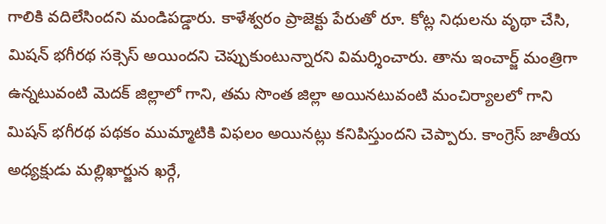గాలికి వదిలేసిందని మండిపడ్డారు. కాళేశ్వరం ప్రాజెక్టు పేరుతో రూ. కోట్ల నిధులను వృథా చేసి, మిషన్ భగీరథ సక్సెస్ అయిందని చెప్పుకుంటున్నారని విమర్శించారు. తాను ఇంచార్జ్ మంత్రిగా ఉన్నటువంటి మెదక్ జిల్లాలో గాని, తమ సొంత జిల్లా అయినటువంటి మంచిర్యాలలో గాని మిషన్ భగీరథ పథకం ముమ్మాటికి విఫలం అయినట్లు కనిపిస్తుందని చెప్పారు. కాంగ్రెస్ జాతీయ అధ్యక్షుడు మల్లిఖార్జున ఖర్గే,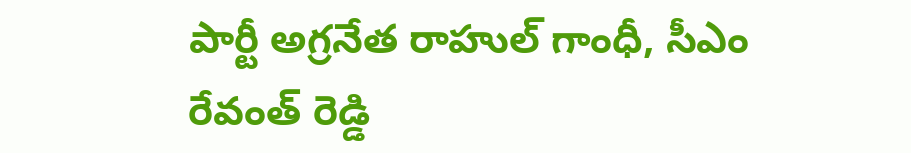పార్టీ అగ్రనేత రాహుల్ గాంధీ, సీఎం రేవంత్ రెడ్డి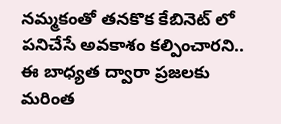నమ్మకంతో తనకొక కేబినెట్ లో పనిచేసే అవకాశం కల్పించారని.. ఈ బాధ్యత ద్వారా ప్రజలకు మరింత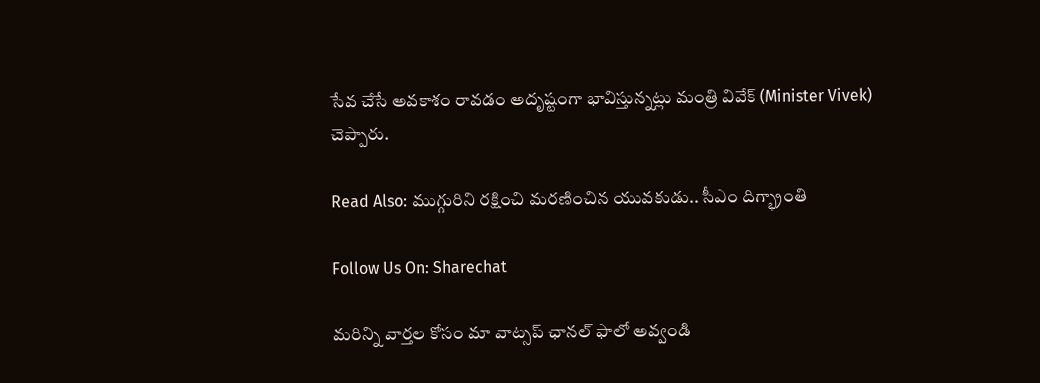సేవ చేసే అవకాశం రావడం అదృష్టంగా భావిస్తున్నట్లు మంత్రి వివేక్ (Minister Vivek) చెప్పారు.

Read Also: ముగ్గురిని రక్షించి మరణించిన యువకుడు.. సీఎం దిగ్భ్రాంతి

Follow Us On: Sharechat

మ‌రిన్ని వార్త‌ల కోసం మా వాట్స‌ప్ ఛాన‌ల్ ఫాలో అవ్వండి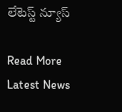లేటెస్ట్ న్యూస్‌

Read More Latest News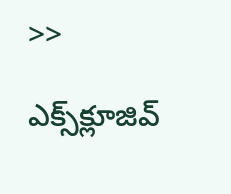>>

ఎక్స్‌క్లూజివ్‌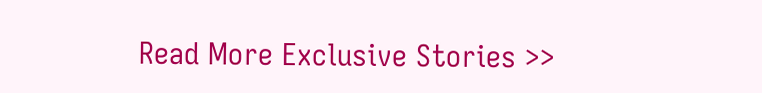Read More Exclusive Stories >>